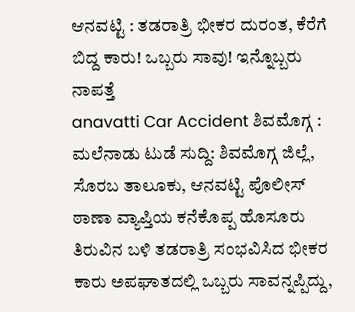ಆನವಟ್ಟಿ : ತಡರಾತ್ರಿ ಭೀಕರ ದುರಂತ, ಕೆರೆಗೆ ಬಿದ್ದ ಕಾರು! ಒಬ್ಬರು ಸಾವು! ಇನ್ನೊಬ್ಬರು ನಾಪತ್ತೆ
anavatti Car Accident ಶಿವಮೊಗ್ಗ : ಮಲೆನಾಡು ಟುಡೆ ಸುದ್ದಿ: ಶಿವಮೊಗ್ಗ ಜಿಲ್ಲೆ, ಸೊರಬ ತಾಲೂಕು, ಆನವಟ್ಟಿ ಪೊಲೀಸ್ ಠಾಣಾ ವ್ಯಾಪ್ತಿಯ ಕನೆಕೊಪ್ಪ ಹೊಸೂರು ತಿರುವಿನ ಬಳಿ ತಡರಾತ್ರಿ ಸಂಭವಿಸಿದ ಭೀಕರ ಕಾರು ಅಪಘಾತದಲ್ಲಿ ಒಬ್ಬರು ಸಾವನ್ನಪ್ಪಿದ್ದು,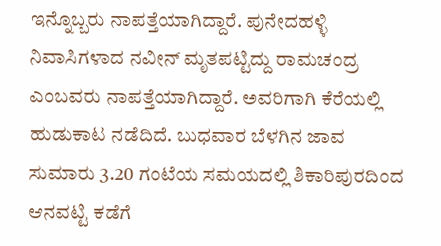ಇನ್ನೊಬ್ಬರು ನಾಪತ್ತೆಯಾಗಿದ್ದಾರೆ. ಪುನೇದಹಳ್ಳಿ ನಿವಾಸಿಗಳಾದ ನವೀನ್ ಮೃತಪಟ್ಟಿದ್ದು ರಾಮಚಂದ್ರ ಎಂಬವರು ನಾಪತ್ತೆಯಾಗಿದ್ದಾರೆ. ಅವರಿಗಾಗಿ ಕೆರೆಯಲ್ಲಿ ಹುಡುಕಾಟ ನಡೆದಿದೆ. ಬುಧವಾರ ಬೆಳಗಿನ ಜಾವ ಸುಮಾರು 3.20 ಗಂಟೆಯ ಸಮಯದಲ್ಲಿ ಶಿಕಾರಿಪುರದಿಂದ ಆನವಟ್ಟಿ ಕಡೆಗೆ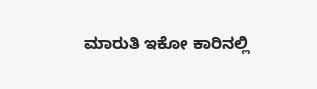ಮಾರುತಿ ಇಕೋ ಕಾರಿನಲ್ಲಿ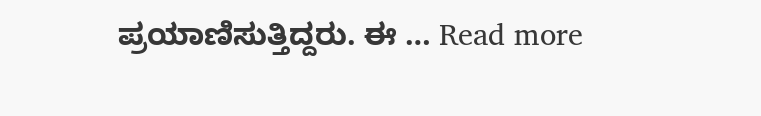ಪ್ರಯಾಣಿಸುತ್ತಿದ್ದರು. ಈ … Read more